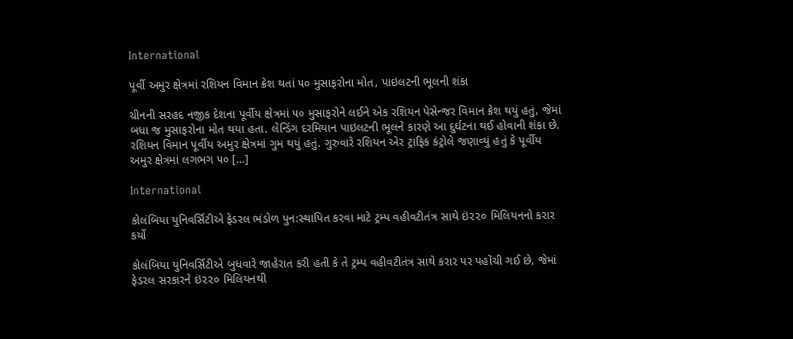International

પૂર્વી અમુર ક્ષેત્રમાં રશિયન વિમાન ક્રેશ થતાં ૫૦ મુસાફરોના મોત, પાઇલટની ભૂલની શંકા

ચીનની સરહદ નજીક દેશના પૂર્વીય ક્ષેત્રમાં ૫૦ મુસાફરોને લઈને એક રશિયન પેસેન્જર વિમાન ક્રેશ થયું હતું, જેમાં બધા જ મુસાફરોના મોત થયા હતા. લેન્ડિંગ દરમિયાન પાઇલટની ભૂલને કારણે આ દુર્ઘટના થઈ હોવાની શંકા છે. રશિયન વિમાન પૂર્વીય અમુર ક્ષેત્રમાં ગુમ થયું હતું. ગુરુવારે રશિયન એર ટ્રાફિક કંટ્રોલે જણાવ્યું હતું કે પૂર્વીય અમુર ક્ષેત્રમાં લગભગ ૫૦ […]

International

કોલંબિયા યુનિવર્સિટીએ ફેડરલ ભંડોળ પુન:સ્થાપિત કરવા માટે ટ્રમ્પ વહીવટીતંત્ર સાથે ઇં૨૨૦ મિલિયનનો કરાર કર્યો

કોલંબિયા યુનિવર્સિટીએ બુધવારે જાહેરાત કરી હતી કે તે ટ્રમ્પ વહીવટીતંત્ર સાથે કરાર પર પહોંચી ગઈ છે, જેમાં ફેડરલ સરકારને ઇં૨૨૦ મિલિયનથી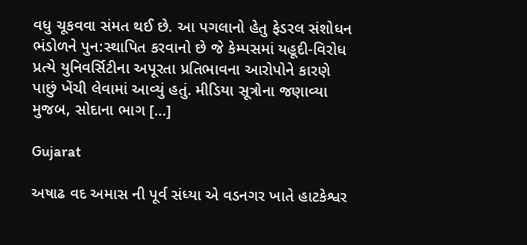વધુ ચૂકવવા સંમત થઈ છે. આ પગલાનો હેતુ ફેડરલ સંશોધન ભંડોળને પુન:સ્થાપિત કરવાનો છે જે કેમ્પસમાં યહૂદી-વિરોધ પ્રત્યે યુનિવર્સિટીના અપૂરતા પ્રતિભાવના આરોપોને કારણે પાછું ખેંચી લેવામાં આવ્યું હતું. મીડિયા સૂત્રોના જણાવ્યા મુજબ, સોદાના ભાગ […]

Gujarat

અષાઢ વદ અમાસ ની પૂર્વ સંધ્યા એ વડનગર ખાતે હાટકેશ્વર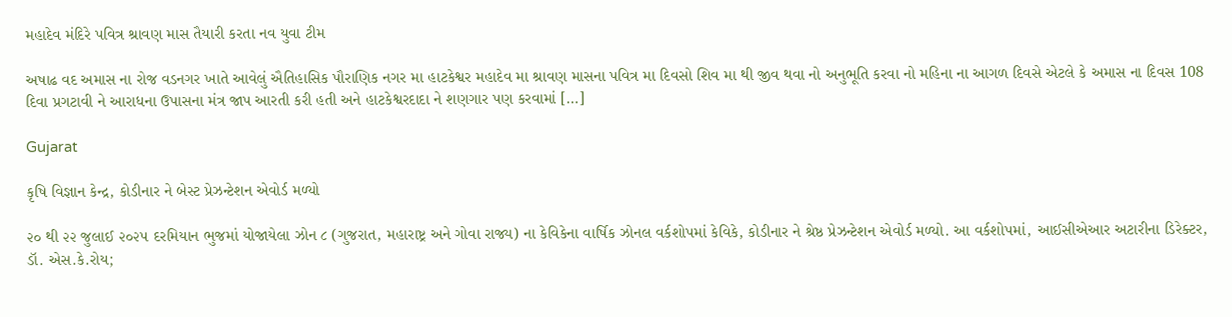મહાદેવ મંદિરે પવિત્ર શ્રાવણ માસ તૈયારી કરતા નવ યુવા ટીમ

અષાઢ વદ અમાસ ના રોજ વડનગર ખાતે આવેલું ઐતિહાસિક પૌરાણિક નગર મા હાટકેશ્વર મહાદેવ મા શ્રાવણ માસના પવિત્ર મા દિવસો શિવ મા થી જીવ થવા નો અનુભૂતિ કરવા નો મહિના ના આગળ દિવસે એટલે કે અમાસ ના દિવસ 108 દિવા પ્રગટાવી ને આરાધના ઉપાસના મંત્ર જાપ આરતી કરી હતી અને હાટકેશ્વરદાદા ને શણગાર પણ કરવામાં […]

Gujarat

કૃષિ વિજ્ઞાન કેન્દ્ર, કોડીનાર ને બેસ્ટ પ્રેઝન્ટેશન એવોર્ડ મળ્યો

૨૦ થી ૨૨ જુલાઈ ૨૦૨૫ દરમિયાન ભુજમાં યોજાયેલા ઝોન ૮ (ગુજરાત, મહારાષ્ટ્ર અને ગોવા રાજ્ય) ના કેવિકેના વાર્ષિક ઝોનલ વર્કશોપમાં કેવિકે, કોડીનાર ને શ્રેષ્ઠ પ્રેઝન્ટેશન એવોર્ડ મળ્યો. આ વર્કશોપમાં, આઈસીએઆર અટારીના ડિરેક્ટર, ડૉ. એસ.કે.રોય;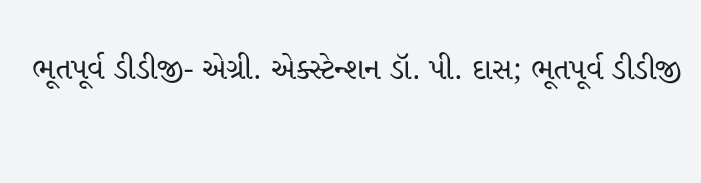ભૂતપૂર્વ ડીડીજી- એગ્રી. એક્સ્ટેન્શન ડૉ. પી. દાસ; ભૂતપૂર્વ ડીડીજી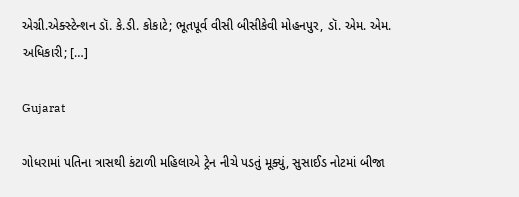એગ્રી.એક્સ્ટેન્શન ડૉ. કે.ડી. કોકાટે; ભૂતપૂર્વ વીસી બીસીકેવી મોહનપુર, ડૉ. એમ. એમ. અધિકારી; […]

Gujarat

ગોધરામાં પતિના ત્રાસથી કંટાળી મહિલાએ ટ્રેન નીચે પડતું મૂક્યું, સુસાઈડ નોટમાં બીજા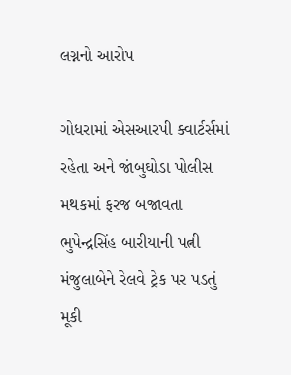લગ્નનો આરોપ

ગોધરામાં એસઆરપી ક્વાર્ટર્સમાં રહેતા અને જાંબુઘોડા પોલીસ મથકમાં ફરજ બજાવતા ભુપેન્દ્રસિંહ બારીયાની પત્ની મંજુલાબેને રેલવે ટ્રેક પર પડતું મૂકી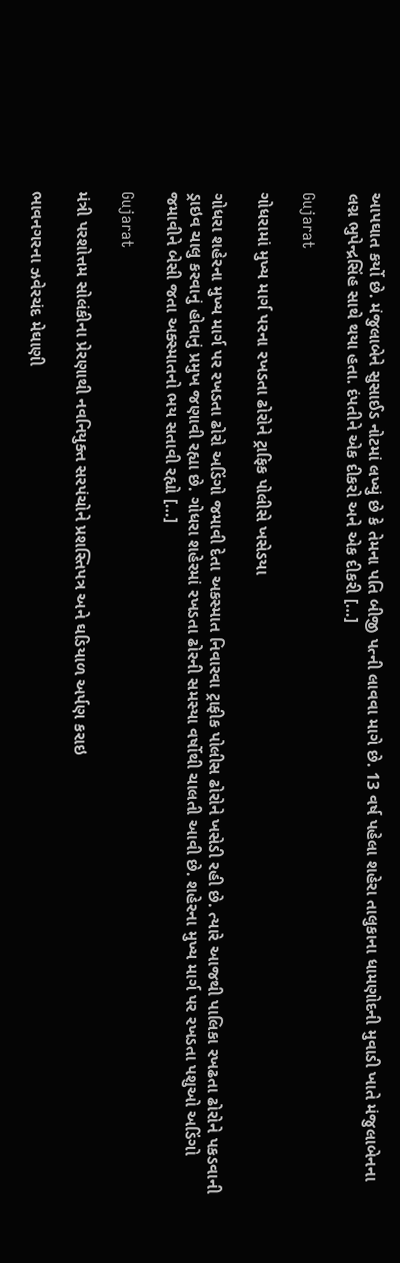આપઘાત કર્યો છે. મંજુલાબેને સુસાઈડ નોટમાં લખ્યું છે કે તેમના પતિ બીજી પત્ની લાવવા માગે છે. 13 વર્ષ પહેલા શહેરા તાલુકાના ધામણોદની મુવાડી ખાતે મંજુલાબેનના લગ્ન ભુપેન્દ્રસિંહ સાથે થયા હતા. દંપતીને એક દીકરો અને એક દીકરી […]

Gujarat

ગોધરામાં મુખ્ય માર્ગ પરના રખડતા ઢોરોને ટ્રાફિક પોલીસે ખસેડયા

ગોધરા શહેરના મુખ્ય માર્ગ પર રખડતા ઢોરો અડિંગો જમાવી દેતા અકસ્માત નિવારવા ટ્રાફીક પોલીસ ઢોરોને ખસેડી રહી છે. ત્યારે આજથી પાલિકા રખઢતા ઢોરોને પકડવાની ડ્રાઇવ ચાલુ કરવાનું હોવાનું પ્રમુખ જણાવી રહ્યા છે. ગોધરા શહેરમાં રખડતા ઢોરની સમસ્યા વર્ષોથી ચાલતી આવી છે. શહેરના મુખ્ય માર્ગ પર રખડતા પશુઓ અડિંગો જમાવીને બેસી જતા અક્સ્માતનો ભય સતાવી રહ્યો […]

Gujarat

મંત્રી પરશોત્તમ સોલંકીના પ્રેરણાથી નવનિયુક્ત સરપંચોને પ્રશસ્તિપત્ર અને ઘડિયાળ અર્પણ કરાઇ

ભાવનગરના ઝવેરચંદ મેઘાણી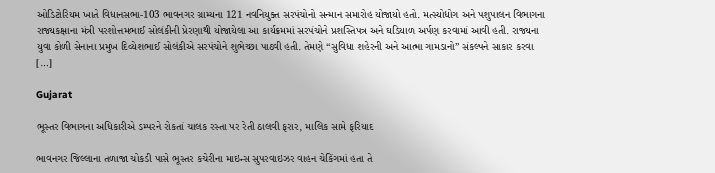ઓડિટોરિયમ ખાતે વિધાનસભા-103 ભાવનગર ગ્રામ્યના 121 નવનિયુક્ત સરપંચોનો સન્માન સમારોહ યોજાયો હતો. મત્સ્યોદ્યોગ અને પશુપાલન વિભાગના રાજ્યકક્ષાના મંત્રી પરશોત્તમભાઈ સોલંકીની પ્રેરણાથી યોજાયેલા આ કાર્યક્રમમાં સરપંચોને પ્રશસ્તિપત્ર અને ઘડિયાળ અર્પણ કરવામાં આવી હતી. રાજ્યના યુવા કોળી સેનાના પ્રમુખ દિવ્યેશભાઈ સોલંકીએ સરપંચોને શુભેચ્છા પાઠવી હતી. તેમણે “સુવિધા શહેરની અને આત્મા ગામડાનો” સંકલ્પને સાકાર કરવા […]

Gujarat

ભૂસ્તર વિભાગના અધિકારીએ ડમ્પરને રોકતાં ચાલક રસ્તા પર રેતી ઠાલવી ફરાર, માલિક સામે ફરિયાદ

ભાવનગર જિલ્લાના તળાજા ચોકડી પાસે ભૂસ્તર કચેરીના માઇન્સ સુપરવાઇઝર વાહન ચેકિંગમાં હતા તે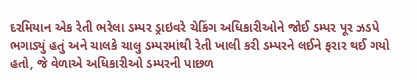દરમિયાન એક રેતી ભરેલા ડમ્પર ડ્રાઇવરે ચેકિંગ અધિકારીઓને જોઈ ડમ્પર પૂર ઝડપે ભગાડ્યું હતું અને ચાલકે ચાલુ ડમ્પરમાંથી રેતી ખાલી કરી ડમ્પરને લઈને ફરાર થઈ ગયો હતો, જે વેળાએ અધિકારીઓ ડમ્પરની પાછળ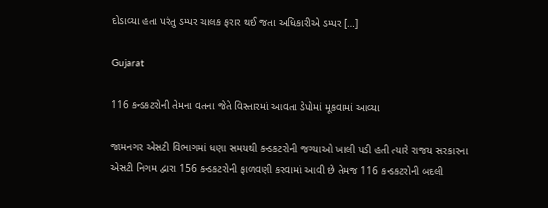દોડાવ્યા હતા પરંતુ ડમ્પર ચાલક ફરાર થઈ જતા અધિકારીએ ડમ્પર […]

Gujarat

116 કન્ડકટરોની તેમના વતના જેતે વિસ્તારમાં આવતા ડેપોમાં મૂકવામાં આવ્યા

જામનગર એસટી વિભાગમાં ધણા સમયથી કન્ડકટરોની જગ્યાઓ ખાલી પડી હતી ત્યારે રાજય સરકારના એસટી નિગમ દ્વારા 156 કન્ડકટરોની ફાળવણી કરવામાં આવી છે તેમજ 116 કન્ડકટરોની બદલી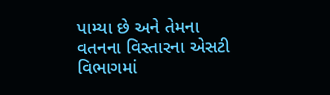પામ્યા છે અને તેમના વતનના વિસ્તારના એસટી વિભાગમાં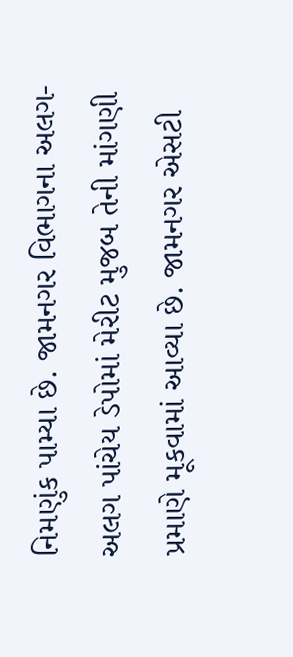નિમણુંક પામ્યા છે. જામનગર વિભાગના અલગ-અલગ પાંચેય ડેપોમાં મેરીટ મુજબ તેની માંગણી પ્રમાણે મૂકવામાં આવ્યા છે. જામનગર એસટી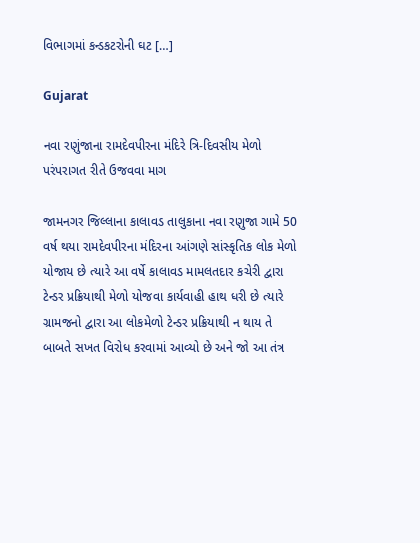વિભાગમાં કન્ડકટરોની ઘટ […]

Gujarat

નવા રણુંજાના રામદેવપીરના મંદિરે ત્રિ-દિવસીય મેળો પરંપરાગત રીતે ઉજવવા માગ

જામનગર જિલ્લાના કાલાવડ તાલુકાના નવા રણુજા ગામે 50 વર્ષ થયા રામદેવપીરના મંદિરના આંગણે સાંસ્કૃતિક લોક મેળો યોજાય છે ત્યારે આ વર્ષે કાલાવડ મામલતદાર કચેરી દ્વારા ટેન્ડર પ્રક્રિયાથી મેળો યોજવા કાર્યવાહી હાથ ધરી છે ત્યારે ગ્રામજનો દ્વારા આ લોકમેળો ટેન્ડર પ્રક્રિયાથી ન થાય તે બાબતે સખત વિરોધ કરવામાં આવ્યો છે અને જો આ તંત્ર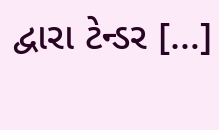દ્વારા ટેન્ડર […]